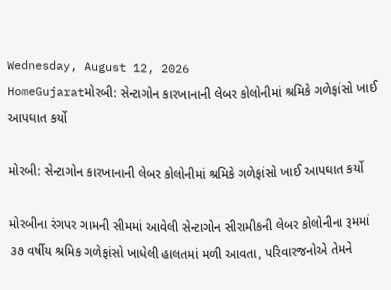Wednesday, August 12, 2026
HomeGujaratમોરબી: સેન્ટાગોન કારખાનાની લેબર કોલોનીમાં શ્રમિકે ગળેફાંસો ખાઈ આપઘાત કર્યો

મોરબી: સેન્ટાગોન કારખાનાની લેબર કોલોનીમાં શ્રમિકે ગળેફાંસો ખાઈ આપઘાત કર્યો

મોરબીના રંગપર ગામની સીમમાં આવેલી સેન્ટાગોન સીરામીકની લેબર કોલોનીના રૂમમાં ૩૭ વર્ષીય શ્રમિક ગળેફાંસો ખાધેલી હાલતમાં મળી આવતા, પરિવારજનોએ તેમને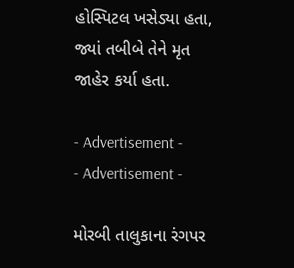હોસ્પિટલ ખસેડ્યા હતા, જ્યાં તબીબે તેને મૃત જાહેર કર્યા હતા.

- Advertisement -
- Advertisement -

મોરબી તાલુકાના રંગપર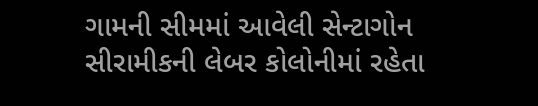ગામની સીમમાં આવેલી સેન્ટાગોન સીરામીકની લેબર કોલોનીમાં રહેતા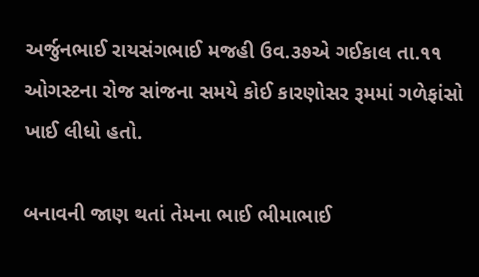અર્જુનભાઈ રાયસંગભાઈ મજહી ઉવ.૩૭એ ગઈકાલ તા.૧૧ ઓગસ્ટના રોજ સાંજના સમયે કોઈ કારણોસર રૂમમાં ગળેફાંસો ખાઈ લીધો હતો.

બનાવની જાણ થતાં તેમના ભાઈ ભીમાભાઈ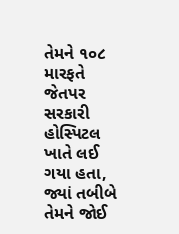તેમને ૧૦૮ મારફતે જેતપર સરકારી હોસ્પિટલ ખાતે લઈ ગયા હતા, જ્યાં તબીબે તેમને જોઈ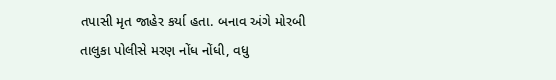તપાસી મૃત જાહેર કર્યા હતા. બનાવ અંગે મોરબી તાલુકા પોલીસે મરણ નોંધ નોંધી, વધુ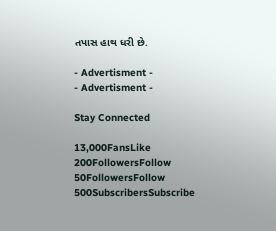તપાસ હાથ ધરી છે.

- Advertisment -
- Advertisment -

Stay Connected

13,000FansLike
200FollowersFollow
50FollowersFollow
500SubscribersSubscribe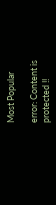Most Popular

error: Content is protected !!